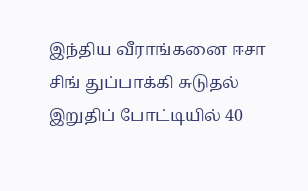இந்திய வீராங்கனை ஈசா சிங் துப்பாக்கி சுடுதல் இறுதிப் போட்டியில் 40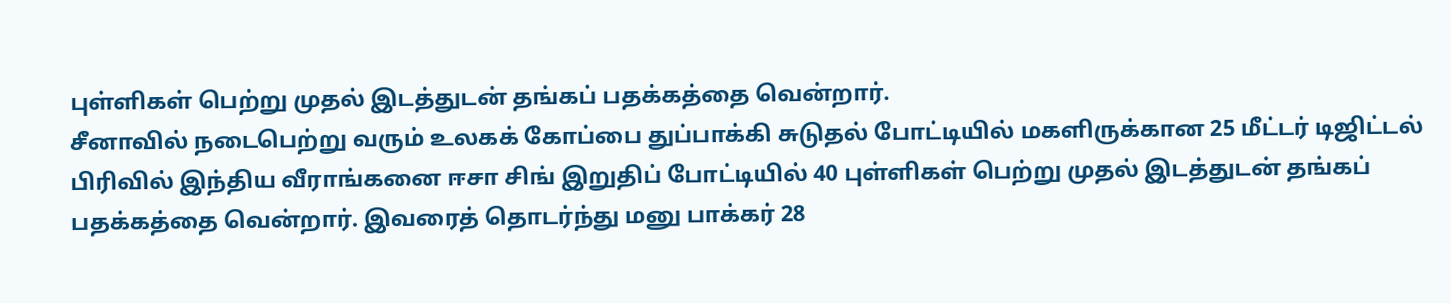புள்ளிகள் பெற்று முதல் இடத்துடன் தங்கப் பதக்கத்தை வென்றார்.
சீனாவில் நடைபெற்று வரும் உலகக் கோப்பை துப்பாக்கி சுடுதல் போட்டியில் மகளிருக்கான 25 மீட்டர் டிஜிட்டல் பிரிவில் இந்திய வீராங்கனை ஈசா சிங் இறுதிப் போட்டியில் 40 புள்ளிகள் பெற்று முதல் இடத்துடன் தங்கப் பதக்கத்தை வென்றார். இவரைத் தொடர்ந்து மனு பாக்கர் 28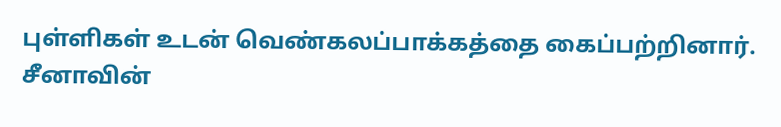புள்ளிகள் உடன் வெண்கலப்பாக்கத்தை கைப்பற்றினார்.
சீனாவின்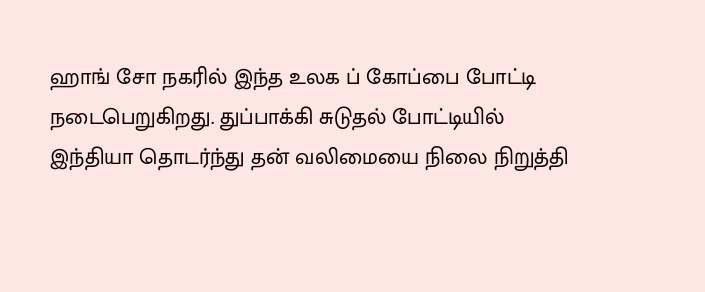ஹாங் சோ நகரில் இந்த உலக ப் கோப்பை போட்டி நடைபெறுகிறது. துப்பாக்கி சுடுதல் போட்டியில் இந்தியா தொடர்ந்து தன் வலிமையை நிலை நிறுத்தி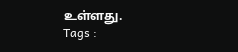உள்ளது.
Tags :